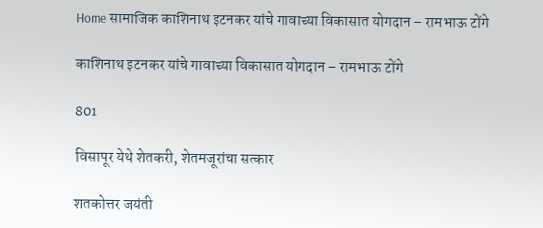Home सामाजिक काशिनाथ इटनकर यांचे गावाच्या विकासात योगदान – रामभाऊ टोंगे

काशिनाथ इटनकर यांचे गावाच्या विकासात योगदान – रामभाऊ टोंगे

801

विसापूर येथे शेतकरी, शेतमजूरांचा सत्कार

शतकोत्तर जयंती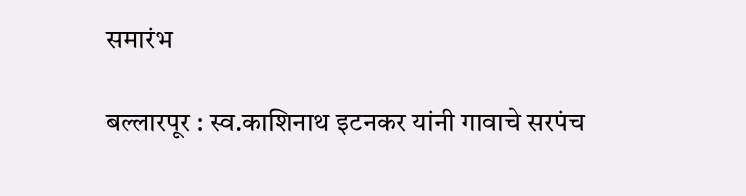समारंभ

बल्लारपूर : स्व.काशिनाथ इटनकर यांनी गावाचे सरपंच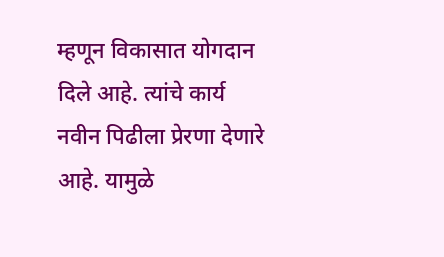म्हणून विकासात योगदान दिले आहे. त्यांचे कार्य नवीन पिढीला प्रेरणा देणारे आहे. यामुळे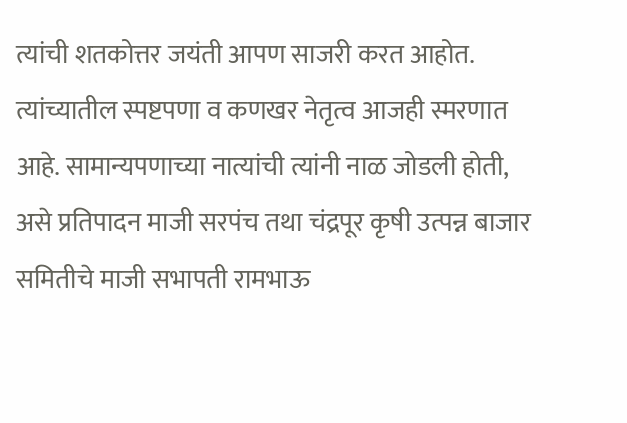त्यांची शतकोत्तर जयंती आपण साजरी करत आहोत. त्यांच्यातील स्पष्टपणा व कणखर नेतृत्व आजही स्मरणात आहे. सामान्यपणाच्या नात्यांची त्यांनी नाळ जोडली होती, असे प्रतिपादन माजी सरपंच तथा चंद्रपूर कृषी उत्पन्न बाजार समितीचे माजी सभापती रामभाऊ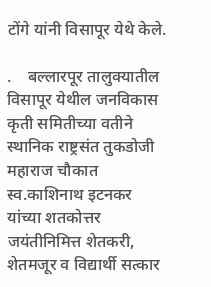टोंगे यांनी विसापूर येथे केले.

.    बल्लारपूर तालुक्यातील विसापूर येथील जनविकास कृती समितीच्या वतीने स्थानिक राष्ट्रसंत तुकडोजी महाराज चौकात स्व.काशिनाथ इटनकर यांच्या शतकोत्तर जयंतीनिमित्त शेतकरी, शेतमजूर व विद्यार्थी सत्कार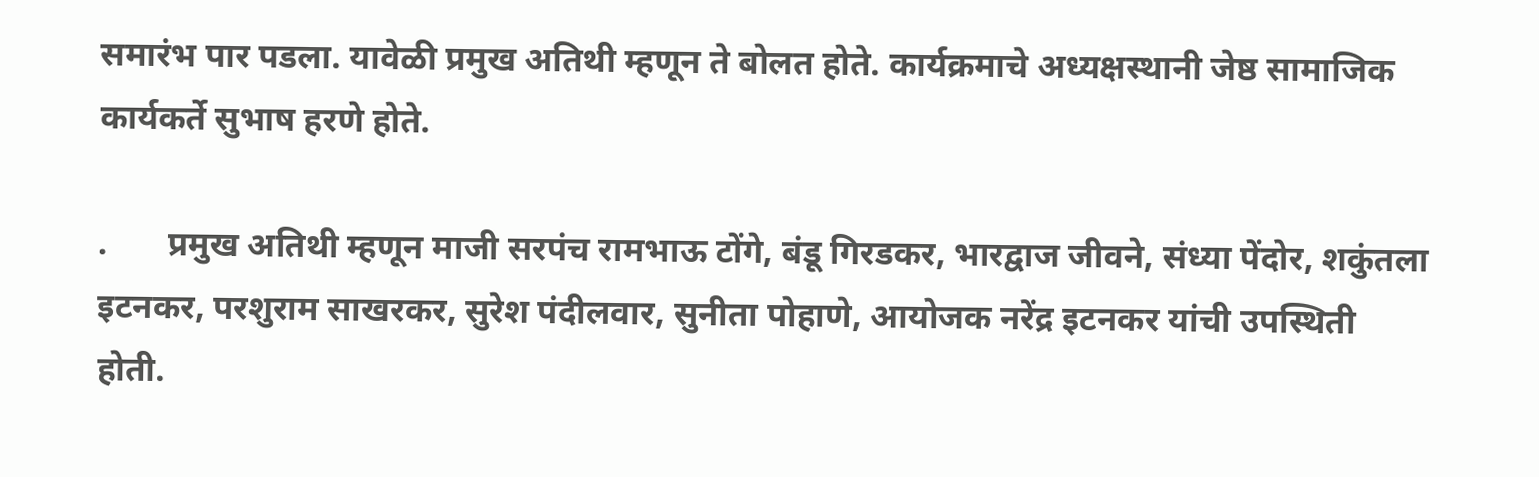समारंभ पार पडला. यावेळी प्रमुख अतिथी म्हणून ते बोलत होते. कार्यक्रमाचे अध्यक्षस्थानी जेष्ठ सामाजिक कार्यकर्ते सुभाष हरणे होते.

.       प्रमुख अतिथी म्हणून माजी सरपंच रामभाऊ टोंगे, बंडू गिरडकर, भारद्वाज जीवने, संध्या पेंदोर, शकुंतला इटनकर, परशुराम साखरकर, सुरेश पंदीलवार, सुनीता पोहाणे, आयोजक नरेंद्र इटनकर यांची उपस्थिती होती.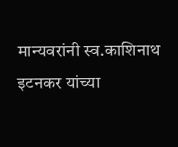मान्यवरांनी स्व.काशिनाथ इटनकर यांच्या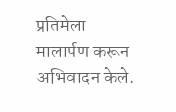प्रतिमेला मालार्पण करून अभिवादन केले.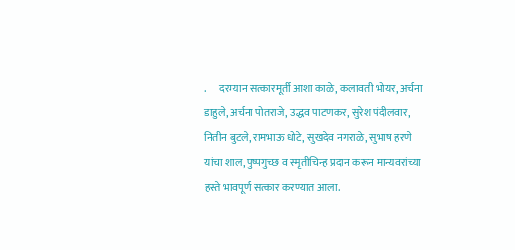.      दरम्यान सत्कारमूर्ती आशा काळे, कलावती भोयर, अर्चना डाहुले, अर्चना पोतराजे, उद्धव पाटणकर, सुरेश पंदीलवार, नितीन बुटले, रामभाऊ धोटे, सुखदेव नगराळे, सुभाष हरणे यांचा शाल, पुष्पगुच्छ व स्मृतीचिन्ह प्रदान करून मान्यवरांच्या हस्ते भावपूर्ण सत्कार करण्यात आला.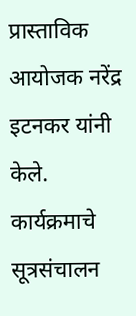प्रास्ताविक आयोजक नरेंद्र इटनकर यांनी केले. कार्यक्रमाचे सूत्रसंचालन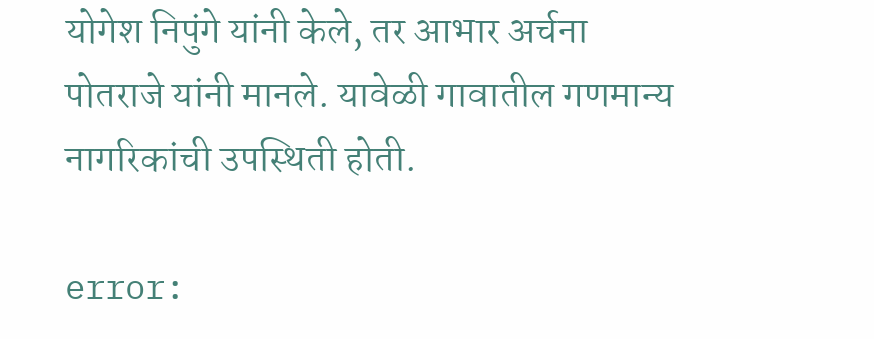योगेश निपुंगे यांनी केले, तर आभार अर्चना पोतराजे यांनी मानले. यावेळी गावातील गणमान्य नागरिकांची उपस्थिती होती.

error: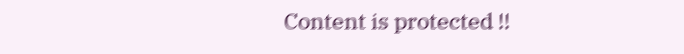Content is protected !!